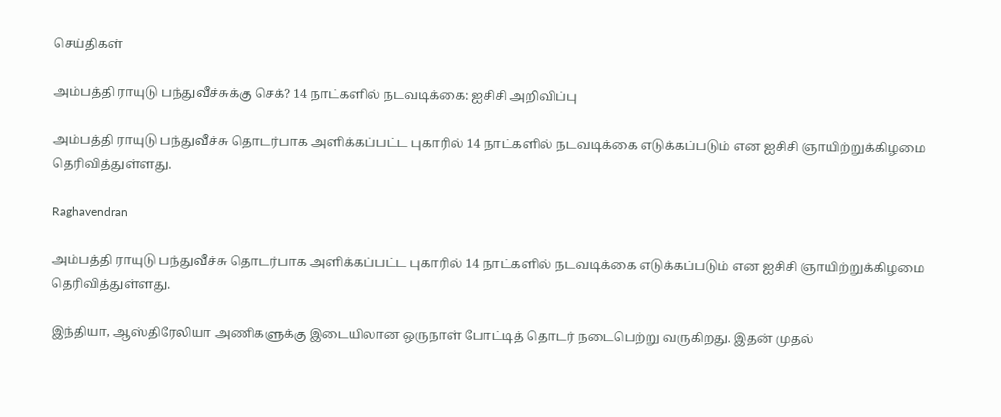செய்திகள்

அம்பத்தி ராயுடு பந்துவீச்சுக்கு செக்? 14 நாட்களில் நடவடிக்கை: ஐசிசி அறிவிப்பு

அம்பத்தி ராயுடு பந்துவீச்சு தொடர்பாக அளிக்கப்பட்ட புகாரில் 14 நாட்களில் நடவடிக்கை எடுக்கப்படும் என ஐசிசி ஞாயிற்றுக்கிழமை தெரிவித்துள்ளது.

Raghavendran

அம்பத்தி ராயுடு பந்துவீச்சு தொடர்பாக அளிக்கப்பட்ட புகாரில் 14 நாட்களில் நடவடிக்கை எடுக்கப்படும் என ஐசிசி ஞாயிற்றுக்கிழமை தெரிவித்துள்ளது.

இந்தியா, ஆஸ்திரேலியா அணிகளுக்கு இடையிலான ஒருநாள் போட்டித் தொடர் நடைபெற்று வருகிறது. இதன் முதல்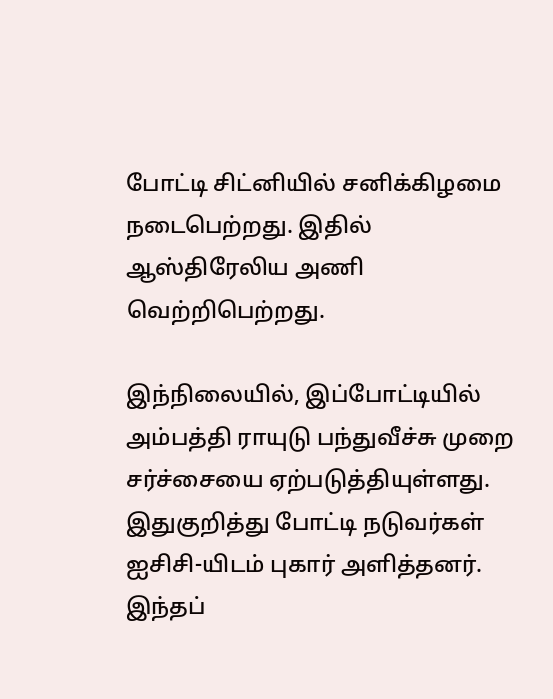போட்டி சிட்னியில் சனிக்கிழமை நடைபெற்றது. இதில் ஆஸ்திரேலிய அணி வெற்றிபெற்றது.

இந்நிலையில், இப்போட்டியில் அம்பத்தி ராயுடு பந்துவீச்சு முறை சர்ச்சையை ஏற்படுத்தியுள்ளது. இதுகுறித்து போட்டி நடுவர்கள் ஐசிசி-யிடம் புகார் அளித்தனர். இந்தப்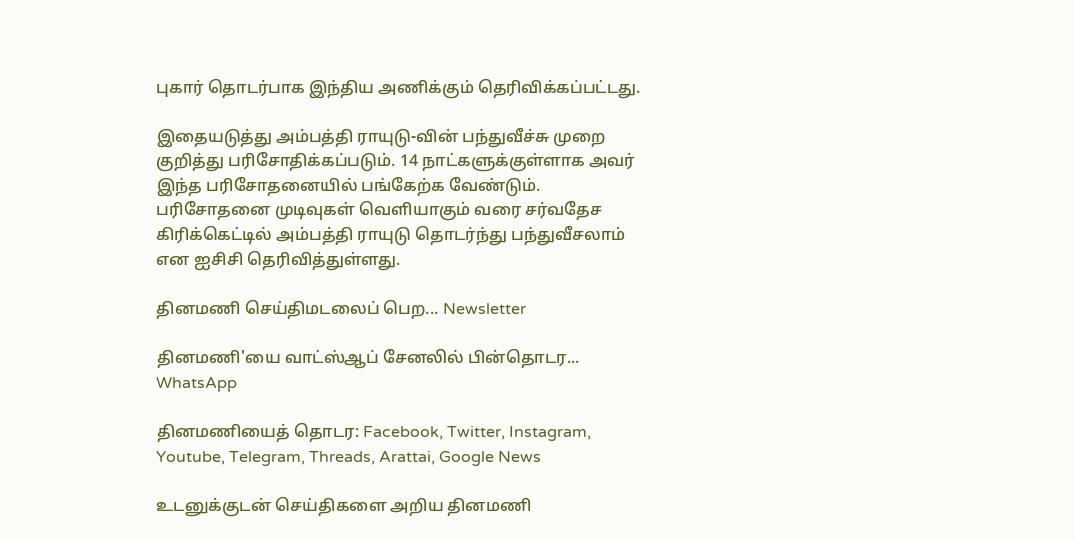புகார் தொடர்பாக இந்திய அணிக்கும் தெரிவிக்கப்பட்டது.

இதையடுத்து அம்பத்தி ராயுடு-வின் பந்துவீச்சு முறை குறித்து பரிசோதிக்கப்படும். 14 நாட்களுக்குள்ளாக அவர் இந்த பரிசோதனையில் பங்கேற்க வேண்டும். பரிசோதனை முடிவுகள் வெளியாகும் வரை சர்வதேச கிரிக்கெட்டில் அம்பத்தி ராயுடு தொடர்ந்து பந்துவீசலாம் என ஐசிசி தெரிவித்துள்ளது.

தினமணி செய்திமடலைப் பெற... Newsletter

தினமணி'யை வாட்ஸ்ஆப் சேனலில் பின்தொடர... WhatsApp

தினமணியைத் தொடர: Facebook, Twitter, Instagram, Youtube, Telegram, Threads, Arattai, Google News

உடனுக்குடன் செய்திகளை அறிய தினமணி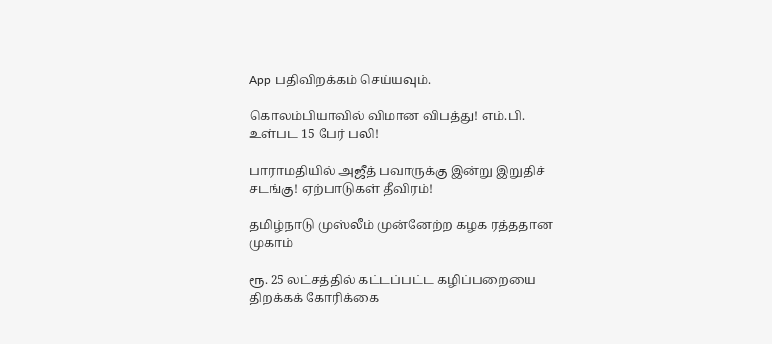App பதிவிறக்கம் செய்யவும்.

கொலம்பியாவில் விமான விபத்து! எம்.பி. உள்பட 15 பேர் பலி!

பாராமதியில் அஜீத் பவாருக்கு இன்று இறுதிச் சடங்கு! ஏற்பாடுகள் தீவிரம்!

தமிழ்நாடு முஸ்லீம் முன்னேற்ற கழக ரத்ததான முகாம்

ரூ. 25 லட்சத்தில் கட்டப்பட்ட கழிப்பறையை திறக்கக் கோரிக்கை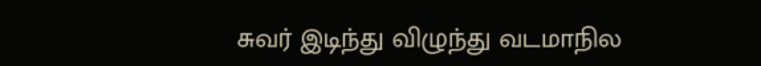சுவர் இடிந்து விழுந்து வடமாநில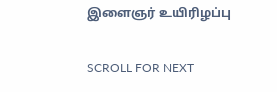இளைஞர் உயிரிழப்பு

SCROLL FOR NEXT